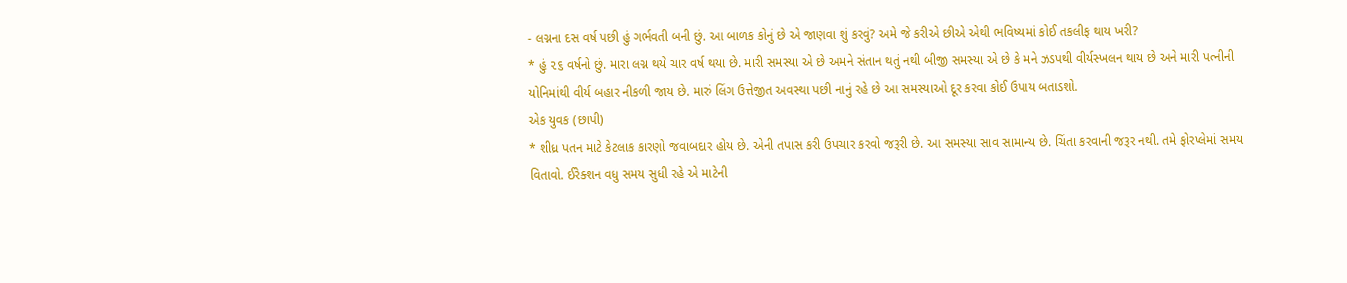- લગ્નના દસ વર્ષ પછી હું ગર્ભવતી બની છું. આ બાળક કોનું છે એ જાણવા શું કરવું? અમે જે કરીએ છીએ એથી ભવિષ્યમાં કોઈ તકલીફ થાય ખરી?
* હું ૨૬ વર્ષનો છું. મારા લગ્ન થયે ચાર વર્ષ થયા છે. મારી સમસ્યા એ છે અમને સંતાન થતું નથી બીજી સમસ્યા એ છે કે મને ઝડપથી વીર્યસ્ખલન થાય છે અને મારી પત્નીની યોનિમાંથી વીર્ય બહાર નીકળી જાય છે. મારું લિંગ ઉત્તેજીત અવસ્થા પછી નાનું રહે છે આ સમસ્યાઓ દૂર કરવા કોઈ ઉપાય બતાડશો.
એક યુવક (છાપી)
* શીધ્ર પતન માટે કેટલાક કારણો જવાબદાર હોય છે. એની તપાસ કરી ઉપચાર કરવો જરૂરી છે. આ સમસ્યા સાવ સામાન્ય છે. ચિંતા કરવાની જરૂર નથી. તમે ફોરપ્લેમાં સમય વિતાવો. ઈરેક્શન વધુ સમય સુધી રહે એ માટેની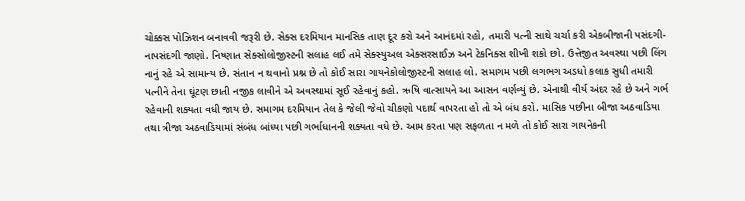ચોક્કસ પોઝિશન બનાવવી જરૂરી છે. સેક્સ દરમિયાન માનસિક તાણ દૂર કરો અને આનંદમાં રહો, તમારી પત્ની સાથે ચર્ચા કરી એકબીજાની પસંદગી-નાપસંદગી જાણો. નિષ્ણાત સેક્સોલોજીસ્ટની સલાહ લઈ તમે સેક્સ્યુઅલ એક્સરસાઈઝ અને ટેકનિક્સ શીખી શકો છો. ઉત્તેજીત અવસ્થા પછી લિંગ નાનું રહે એ સામાન્ય છે. સંતાન ન થવાનો પ્રશ્ન છે તો કોઈ સારા ગાયનેકોલોજીસ્ટની સલાહ લો. સમાગમ પછી લગભગ અડધો કલાક સુધી તમારી પત્નીને તેના ઘૂંટણ છાતી નજીક લાવીને એ અવસ્થામાં સૂઈ રહેવાનું કહો. ઋષિ વાત્સાયને આ આસન વર્ણવ્યું છે. એનાથી વીર્ય અંદર રહે છે અને ગર્ભ રહેવાની શક્યતા વધી જાય છે. સમાગમ દરમિયાન તેલ કે જેલી જેવો ચીકણો પદાર્થ વાપરતા હો તો એ બંધ કરો. માસિક પછીના બીજા અઠવાડિયા તથા ત્રીજા અઠવાડિયામાં સંબંધ બાંધ્યા પછી ગર્ભાધાનની શક્યતા વધે છે. આમ કરતા પણ સફળતા ન મળે તો કોઈ સારા ગાયનેકની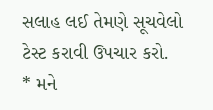સલાહ લઈ તેમણે સૂચવેલો ટેસ્ટ કરાવી ઉપચાર કરો.
* મને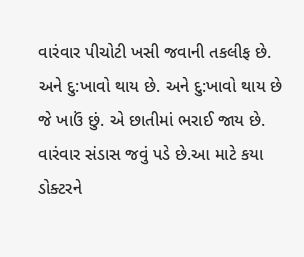વારંવાર પીચોટી ખસી જવાની તકલીફ છે. અને દુ:ખાવો થાય છે. અને દુ:ખાવો થાય છે જે ખાઉં છું. એ છાતીમાં ભરાઈ જાય છે. વારંવાર સંડાસ જવું પડે છે.આ માટે કયા ડોક્ટરને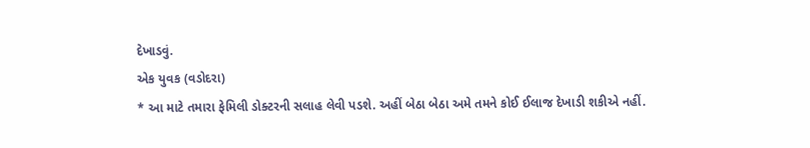દેખાડવું.
એક યુવક (વડોદરા)
* આ માટે તમારા ફેમિલી ડોક્ટરની સલાહ લેવી પડશે. અહીં બેઠા બેઠા અમે તમને કોઈ ઈલાજ દેખાડી શકીએ નહીં.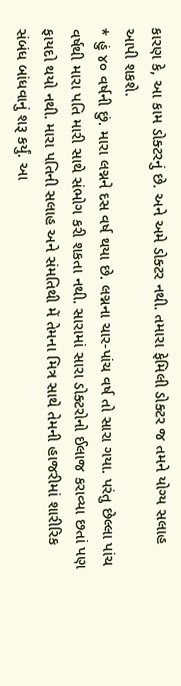કારણ કે, આ કામ ડોક્ટરનું છે. અને અમે ડોક્ટર નથી. તમારા ફેમિલી ડોક્ટર જ તમને યોગ્ય સલાહ આપી શકશે.
* હું ૪૦ વર્ષની છું. મારા લગ્નને દસ વર્ષ થયા છે. લગ્નના ચાર-પાંચ વર્ષ તો સારા ગયા. પરંતુ છેલ્લા પાંચ વર્ષથી મારા પતિ મારી સાથે સંભોગ કરી શકતા નથી. સારામાં સારા ડોક્ટરોનો ઈલાજ કરાવ્યા છતાં પણ ફાયદો થયો નથી. મારા પતિની સલાહ અને સંમતિથી મેં તેમના મિત્ર સાથે તેમની હાજરીમાં શારીરિક સંબંધ બાંધવાનું શરૂ કર્યું. આ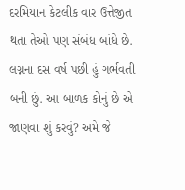દરમિયાન કેટલીક વાર ઉત્તેજીત થતા તેઓ પણ સંબંધ બાંધે છે. લગ્નના દસ વર્ષ પછી હું ગર્ભવતી બની છું. આ બાળક કોનું છે એ જાણવા શું કરવું? અમે જે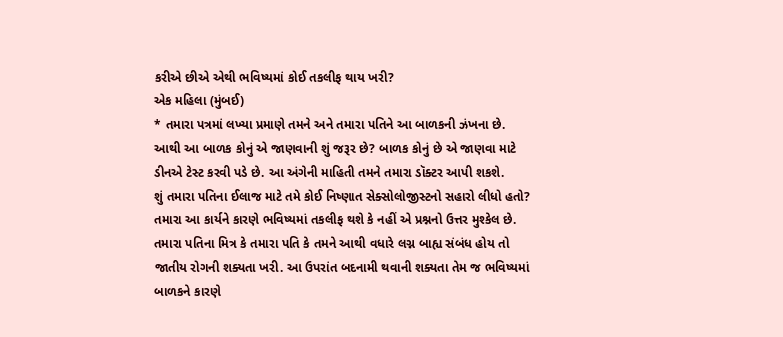કરીએ છીએ એથી ભવિષ્યમાં કોઈ તકલીફ થાય ખરી?
એક મહિલા (મુંબઈ)
* તમારા પત્રમાં લખ્યા પ્રમાણે તમને અને તમારા પતિને આ બાળકની ઝંખના છે. આથી આ બાળક કોનું એ જાણવાની શું જરૂર છે? બાળક કોનું છે એ જાણવા માટે ડીનએ ટેસ્ટ કરવી પડે છે. આ અંગેની માહિતી તમને તમારા ડૉક્ટર આપી શકશે.
શું તમારા પતિના ઈલાજ માટે તમે કોઈ નિષ્ણાત સેક્સોલોજીસ્ટનો સહારો લીધો હતો? તમારા આ કાર્યને કારણે ભવિષ્યમાં તકલીફ થશે કે નહીં એ પ્રશ્નનો ઉત્તર મુશ્કેલ છે. તમારા પતિના મિત્ર કે તમારા પતિ કે તમને આથી વધારે લગ્ન બાહ્ય સંબંધ હોય તો જાતીય રોગની શક્યતા ખરી. આ ઉપરાંત બદનામી થવાની શક્યતા તેમ જ ભવિષ્યમાં બાળકને કારણે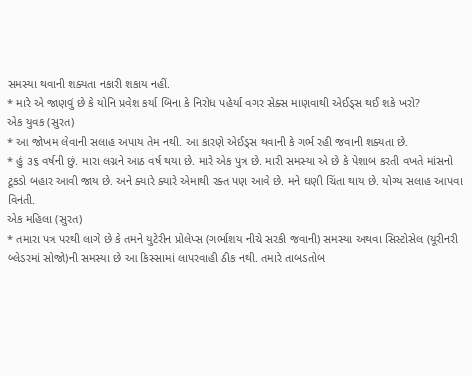સમસ્યા થવાની શક્યતા નકારી શકાય નહીં.
* મારે એ જાણવું છે કે યોનિ પ્રવેશ કર્યા બિના કે નિરોધ પહેર્યા વગર સેક્સ માણવાથી એઈડ્સ થઈ શકે ખરો?
એક યુવક (સુરત)
* આ જોખમ લેવાની સલાહ અપાય તેમ નથી. આ કારણે એઈડ્સ થવાની કે ગર્ભ રહી જવાની શક્યતા છે.
* હું ૩૬ વર્ષની છું. મારા લગ્નને આઠ વર્ષ થયા છે. મારે એક પુત્ર છે. મારી સમસ્યા એ છે કે પેશાબ કરતી વખતે માંસનો ટૂકડો બહાર આવી જાય છે. અને ક્યારે ક્યારે એમાથી રક્ત પણ આવે છે. મને ઘણી ચિંતા થાય છે. યોગ્ય સલાહ આપવા વિનંતી.
એક મહિલા (સુરત)
* તમારા પત્ર પરથી લાગે છે કે તમને યુટેરીન પ્રોલેપ્સ (ગર્ભાશય નીચે સરકી જવાની) સમસ્યા અથવા સિસ્ટોસેલ (યૂરીનરી બ્લેડરમાં સોજો)ની સમસ્યા છે આ કિસ્સામાં લાપરવાહી ઠીક નથી. તમારે તાબડતોબ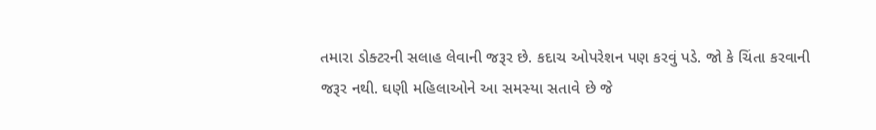તમારા ડોક્ટરની સલાહ લેવાની જરૂર છે. કદાચ ઓપરેશન પણ કરવું પડે. જો કે ચિંતા કરવાની જરૂર નથી. ઘણી મહિલાઓને આ સમસ્યા સતાવે છે જે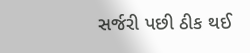સર્જરી પછી ઠીક થઈ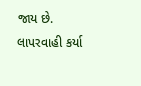જાય છે. લાપરવાહી કર્યા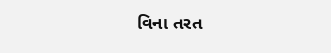વિના તરત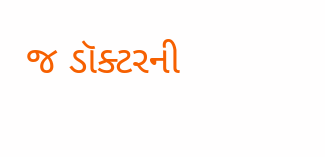જ ડૉક્ટરની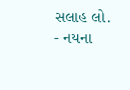સલાહ લો.
- નયના